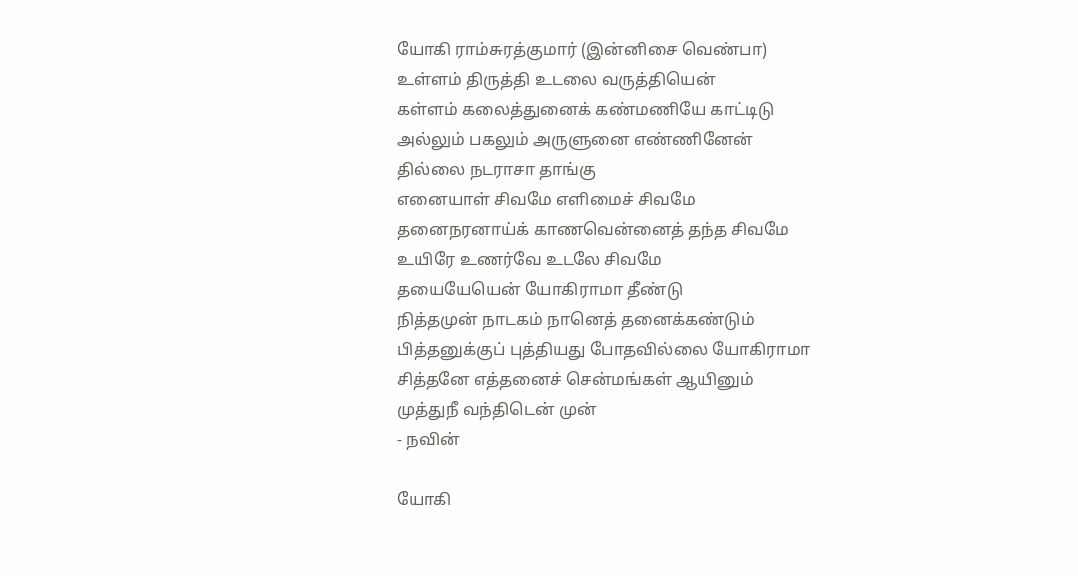யோகி ராம்சுரத்குமார் (இன்னிசை வெண்பா)
உள்ளம் திருத்தி உடலை வருத்தியென்
கள்ளம் கலைத்துனைக் கண்மணியே காட்டிடு
அல்லும் பகலும் அருளுனை எண்ணினேன்
தில்லை நடராசா தாங்கு
எனையாள் சிவமே எளிமைச் சிவமே
தனைநரனாய்க் காணவென்னைத் தந்த சிவமே
உயிரே உணர்வே உடலே சிவமே
தயையேயென் யோகிராமா தீண்டு
நித்தமுன் நாடகம் நானெத் தனைக்கண்டும்
பித்தனுக்குப் புத்தியது போதவில்லை யோகிராமா
சித்தனே எத்தனைச் சென்மங்கள் ஆயினும்
முத்துநீ வந்திடென் முன்
- நவின்

யோகி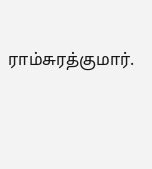ராம்சுரத்குமார்.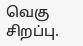வெகு சிறப்பு.